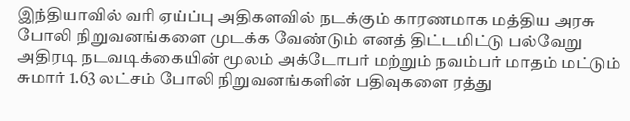இந்தியாவில் வரி ஏய்ப்பு அதிகளவில் நடக்கும் காரணமாக மத்திய அரசு போலி நிறுவனங்களை முடக்க வேண்டும் எனத் திட்டமிட்டு பல்வேறு அதிரடி நடவடிக்கையின் மூலம் அக்டோபர் மற்றும் நவம்பர் மாதம் மட்டும் சுமார் 1.63 லட்சம் போலி நிறுவனங்களின் பதிவுகளை ரத்து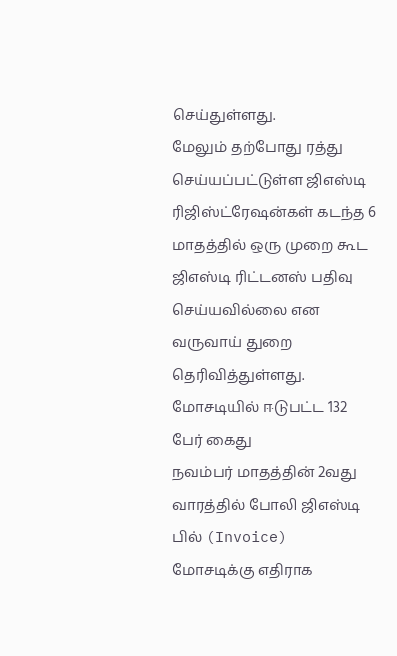செய்துள்ளது.
மேலும் தற்போது ரத்து செய்யப்பட்டுள்ள ஜிஎஸ்டி ரிஜிஸ்ட்ரேஷன்கள் கடந்த 6 மாதத்தில் ஒரு முறை கூட ஜிஎஸ்டி ரிட்டனஸ் பதிவு செய்யவில்லை என வருவாய் துறை தெரிவித்துள்ளது.
மோசடியில் ஈடுபட்ட 132 பேர் கைது
நவம்பர் மாதத்தின் 2வது வாரத்தில் போலி ஜிஎஸ்டி பில் (Invoice) மோசடிக்கு எதிராக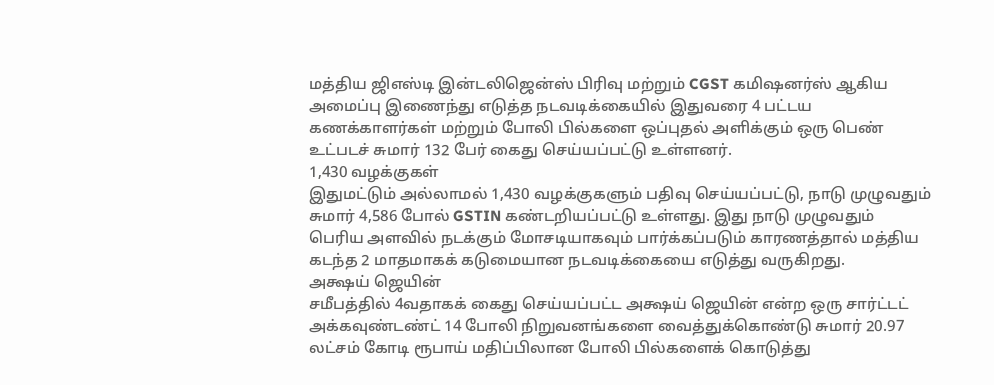மத்திய ஜிஎஸ்டி இன்டலிஜென்ஸ் பிரிவு மற்றும் CGST கமிஷனர்ஸ் ஆகிய அமைப்பு இணைந்து எடுத்த நடவடிக்கையில் இதுவரை 4 பட்டய கணக்காளர்கள் மற்றும் போலி பில்களை ஒப்புதல் அளிக்கும் ஒரு பெண் உட்படச் சுமார் 132 பேர் கைது செய்யப்பட்டு உள்ளனர்.
1,430 வழக்குகள்
இதுமட்டும் அல்லாமல் 1,430 வழக்குகளும் பதிவு செய்யப்பட்டு, நாடு முழுவதும் சுமார் 4,586 போல் GSTIN கண்டறியப்பட்டு உள்ளது. இது நாடு முழுவதும் பெரிய அளவில் நடக்கும் மோசடியாகவும் பார்க்கப்படும் காரணத்தால் மத்திய கடந்த 2 மாதமாகக் கடுமையான நடவடிக்கையை எடுத்து வருகிறது.
அக்ஷய் ஜெயின்
சமீபத்தில் 4வதாகக் கைது செய்யப்பட்ட அக்ஷய் ஜெயின் என்ற ஒரு சார்ட்டட் அக்கவுண்டண்ட் 14 போலி நிறுவனங்களை வைத்துக்கொண்டு சுமார் 20.97 லட்சம் கோடி ரூபாய் மதிப்பிலான போலி பில்களைக் கொடுத்து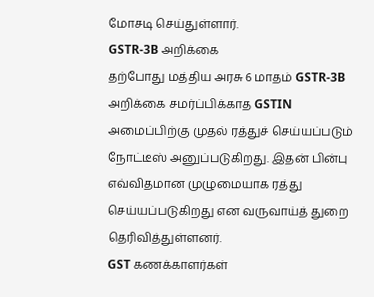மோசடி செய்துள்ளார்.
GSTR-3B அறிக்கை
தற்போது மத்திய அரசு 6 மாதம் GSTR-3B அறிக்கை சமர்ப்பிக்காத GSTIN அமைப்பிற்கு முதல் ரத்துச் செய்யப்படும் நோட்டீஸ் அனுப்படுகிறது. இதன் பின்பு எவ்விதமான முழுமையாக ரத்து செய்யப்படுகிறது என வருவாய்த் துறை தெரிவித்துள்ளனர்.
GST கணக்காளர்கள்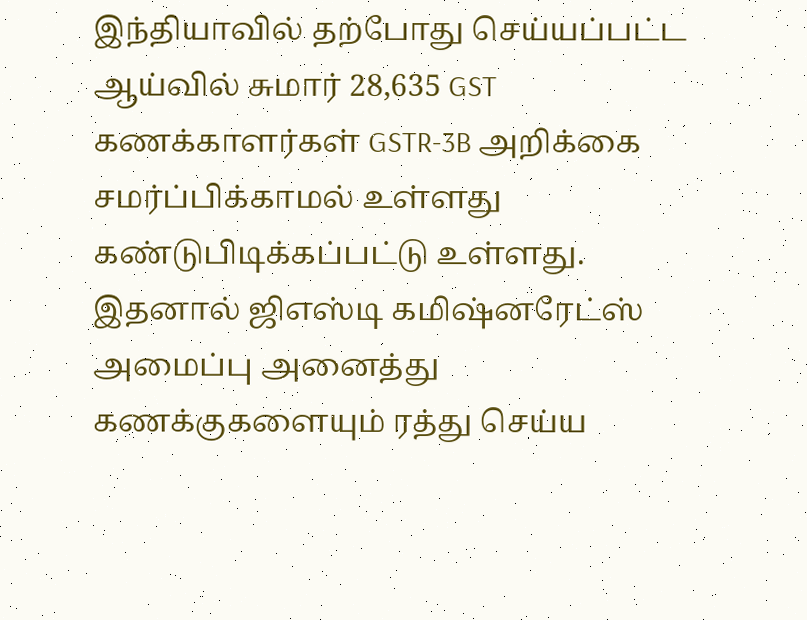இந்தியாவில் தற்போது செய்யப்பட்ட ஆய்வில் சுமார் 28,635 GST கணக்காளர்கள் GSTR-3B அறிக்கை சமர்ப்பிக்காமல் உள்ளது கண்டுபிடிக்கப்பட்டு உள்ளது. இதனால் ஜிஎஸ்டி கமிஷ்னரேட்ஸ் அமைப்பு அனைத்து கணக்குகளையும் ரத்து செய்ய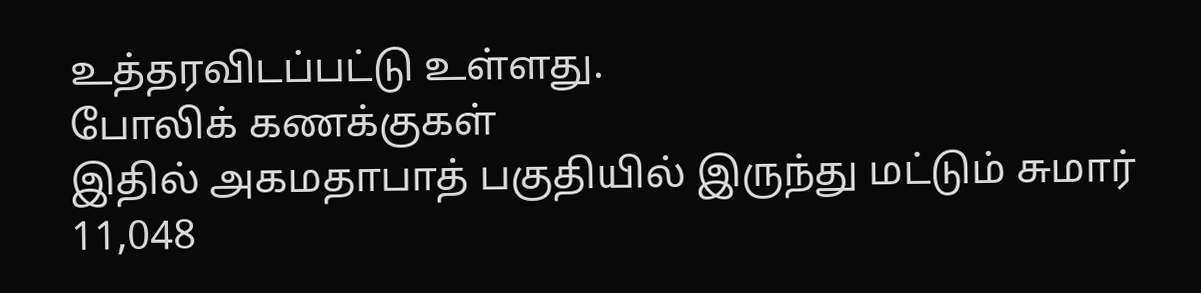உத்தரவிடப்பட்டு உள்ளது.
போலிக் கணக்குகள்
இதில் அகமதாபாத் பகுதியில் இருந்து மட்டும் சுமார் 11,048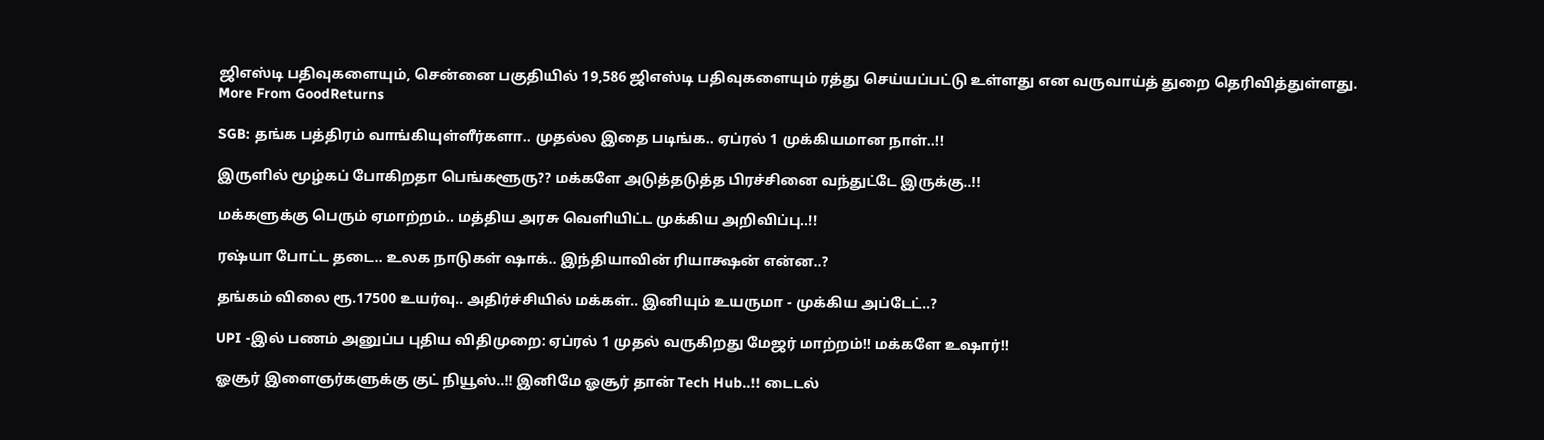ஜிஎஸ்டி பதிவுகளையும், சென்னை பகுதியில் 19,586 ஜிஎஸ்டி பதிவுகளையும் ரத்து செய்யப்பட்டு உள்ளது என வருவாய்த் துறை தெரிவித்துள்ளது.
More From GoodReturns

SGB: தங்க பத்திரம் வாங்கியுள்ளீர்களா.. முதல்ல இதை படிங்க.. ஏப்ரல் 1 முக்கியமான நாள்..!!

இருளில் மூழ்கப் போகிறதா பெங்களூரு?? மக்களே அடுத்தடுத்த பிரச்சினை வந்துட்டே இருக்கு..!!

மக்களுக்கு பெரும் ஏமாற்றம்.. மத்திய அரசு வெளியிட்ட முக்கிய அறிவிப்பு..!!

ரஷ்யா போட்ட தடை.. உலக நாடுகள் ஷாக்.. இந்தியாவின் ரியாக்ஷன் என்ன..?

தங்கம் விலை ரூ.17500 உயர்வு.. அதிர்ச்சியில் மக்கள்.. இனியும் உயருமா - முக்கிய அப்டேட்..?

UPI -இல் பணம் அனுப்ப புதிய விதிமுறை: ஏப்ரல் 1 முதல் வருகிறது மேஜர் மாற்றம்!! மக்களே உஷார்!!

ஓசூர் இளைஞர்களுக்கு குட் நியூஸ்..!! இனிமே ஓசூர் தான் Tech Hub..!! டைடல்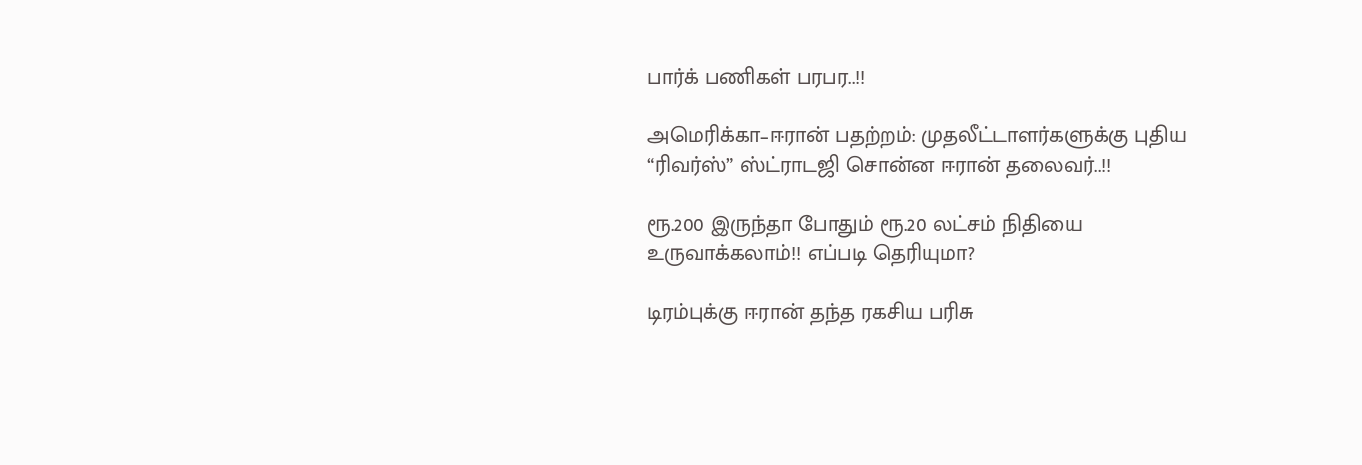பார்க் பணிகள் பரபர..!!

அமெரிக்கா–ஈரான் பதற்றம்: முதலீட்டாளர்களுக்கு புதிய “ரிவர்ஸ்” ஸ்ட்ராடஜி சொன்ன ஈரான் தலைவர்..!!

ரூ.200 இருந்தா போதும் ரூ.20 லட்சம் நிதியை உருவாக்கலாம்!! எப்படி தெரியுமா?

டிரம்புக்கு ஈரான் தந்த ரகசிய பரிசு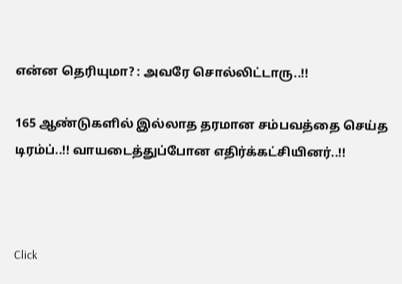என்ன தெரியுமா? : அவரே சொல்லிட்டாரு..!!

165 ஆண்டுகளில் இல்லாத தரமான சம்பவத்தை செய்த டிரம்ப்..!! வாயடைத்துப்போன எதிர்க்கட்சியினர்..!!



Click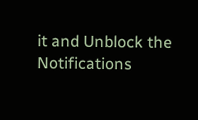it and Unblock the Notifications